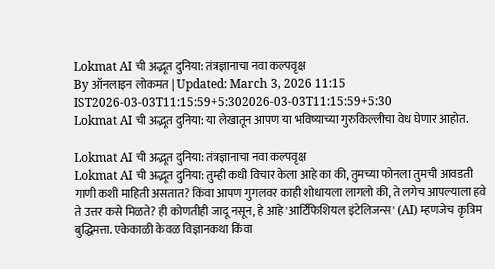Lokmat AI ची अद्भूत दुनिया: तंत्रज्ञानाचा नवा कल्पवृक्ष
By ऑनलाइन लोकमत | Updated: March 3, 2026 11:15 IST2026-03-03T11:15:59+5:302026-03-03T11:15:59+5:30
Lokmat AI ची अद्भूत दुनिया: या लेखातून आपण या भविष्याच्या गुरुकिल्लीचा वेध घेणार आहोत.

Lokmat AI ची अद्भूत दुनिया: तंत्रज्ञानाचा नवा कल्पवृक्ष
Lokmat AI ची अद्भूत दुनिया: तुम्ही कधी विचार केला आहे का की, तुमच्या फोनला तुमची आवडती गाणी कशी माहिती असतात? किंवा आपण गुगलवर काही शोधायला लागलो की, ते लगेच आपल्याला हवे ते उत्तर कसे मिळते? ही कोणतीही जादू नसून, हे आहे 'आर्टिफिशियल इंटेलिजन्स' (AI) म्हणजेच कृत्रिम बुद्धिमत्ता. एकेकाळी केवळ विज्ञानकथा किंवा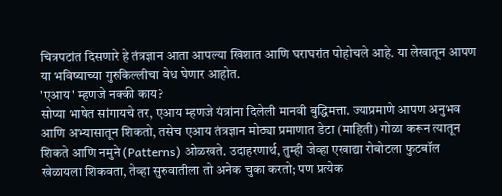चित्रपटांत दिसणारे हे तंत्रज्ञान आता आपल्या खिशात आणि घराघरांत पोहोचले आहे. या लेखातून आपण या भविष्याच्या गुरुकिल्लीचा वेध घेणार आहोत.
'एआय' म्हणजे नक्की काय?
सोप्या भाषेत सांगायचे तर, एआय म्हणजे यंत्रांना दिलेली मानवी बुद्धिमत्ता. ज्याप्रमाणे आपण अनुभव आणि अभ्यासातून शिकतो, तसेच एआय तंत्रज्ञान मोठ्या प्रमाणात डेटा (माहिती) गोळा करून त्यातून शिकते आणि नमुने (Patterns) ओळखते. उदाहरणार्थ, तुम्ही जेव्हा एखाद्या रोबोटला फुटबॉल खेळायला शिकवता, तेव्हा सुरुवातीला तो अनेक चुका करतो; पण प्रत्येक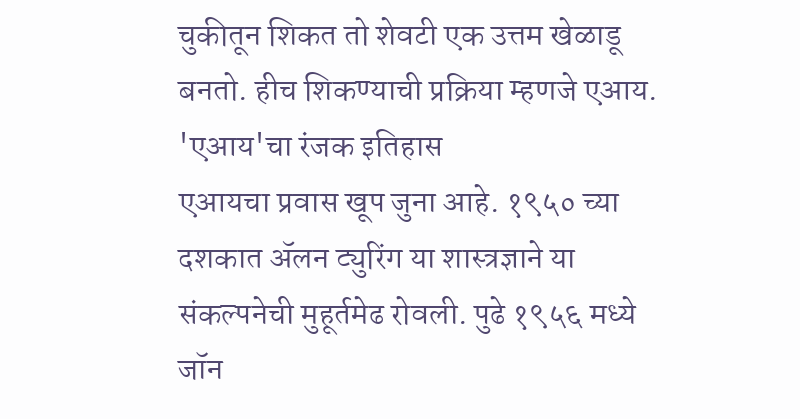चुकीतून शिकत तो शेवटी एक उत्तम खेळाडू बनतो. हीच शिकण्याची प्रक्रिया म्हणजे एआय.
'एआय'चा रंजक इतिहास
एआयचा प्रवास खूप जुना आहे. १९५० च्या दशकात ॲलन ट्युरिंग या शास्त्रज्ञाने या संकल्पनेची मुहूर्तमेढ रोवली. पुढे १९५६ मध्ये जॉन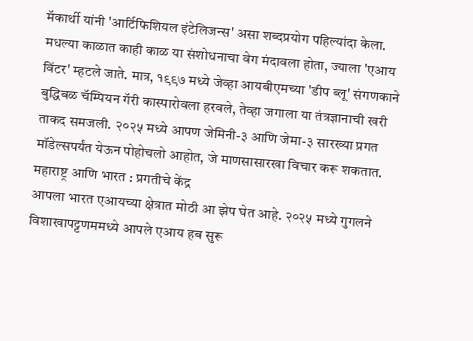मॅकार्थी यांनी 'आर्टिफिशियल इंटेलिजन्स' असा शब्दप्रयोग पहिल्यांदा केला. मधल्या काळात काही काळ या संशोधनाचा वेग मंदावला होता, ज्याला 'एआय विंटर' म्हटले जाते. मात्र, १९९७ मध्ये जेव्हा आयबीएमच्या 'डीप ब्लू' संगणकाने बुद्धिबळ चॅम्पियन गॅरी कास्पारोवला हरवले, तेव्हा जगाला या तंत्रज्ञानाची खरी ताकद समजली. २०२५ मध्ये आपण जेमिनी-३ आणि जेमा-३ सारख्या प्रगत मॉडेल्सपर्यंत येऊन पोहोचलो आहोत, जे माणसासारखा विचार करू शकतात.
महाराष्ट्र आणि भारत : प्रगतीचे केंद्र
आपला भारत एआयच्या क्षेत्रात मोठी आ झेप घेत आहे. २०२५ मध्ये गुगलने विशाखापट्टणममध्ये आपले एआय हब सुरू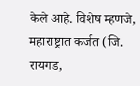केले आहे. विशेष म्हणजे, महाराष्ट्रात कर्जत (जि. रायगड,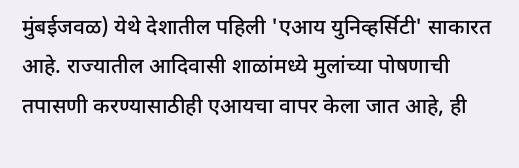मुंबईजवळ) येथे देशातील पहिली 'एआय युनिव्हर्सिटी' साकारत आहे. राज्यातील आदिवासी शाळांमध्ये मुलांच्या पोषणाची तपासणी करण्यासाठीही एआयचा वापर केला जात आहे, ही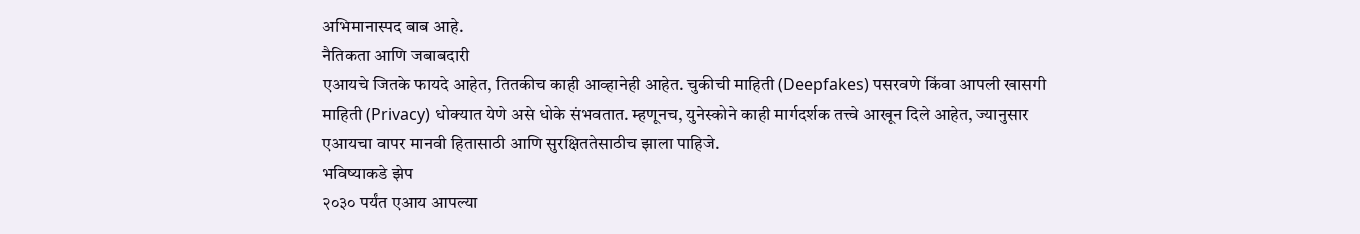अभिमानास्पद बाब आहे.
नैतिकता आणि जबाबदारी
एआयचे जितके फायदे आहेत, तितकीच काही आव्हानेही आहेत. चुकीची माहिती (Deepfakes) पसरवणे किंवा आपली खासगी माहिती (Privacy) धोक्यात येणे असे धोके संभवतात. म्हणूनच, युनेस्कोने काही मार्गदर्शक तत्त्वे आखून दिले आहेत, ज्यानुसार एआयचा वापर मानवी हितासाठी आणि सुरक्षिततेसाठीच झाला पाहिजे.
भविष्याकडे झेप
२०३० पर्यंत एआय आपल्या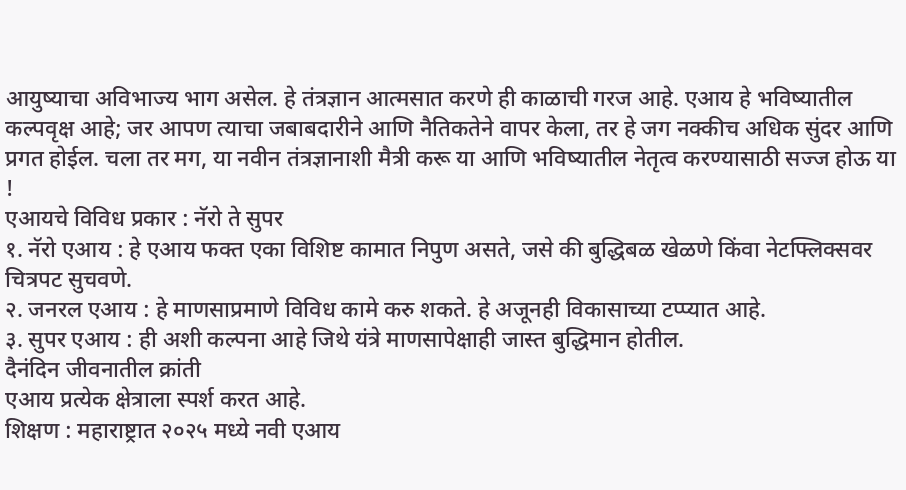आयुष्याचा अविभाज्य भाग असेल. हे तंत्रज्ञान आत्मसात करणे ही काळाची गरज आहे. एआय हे भविष्यातील कल्पवृक्ष आहे; जर आपण त्याचा जबाबदारीने आणि नैतिकतेने वापर केला, तर हे जग नक्कीच अधिक सुंदर आणि प्रगत होईल. चला तर मग, या नवीन तंत्रज्ञानाशी मैत्री करू या आणि भविष्यातील नेतृत्व करण्यासाठी सज्ज होऊ या !
एआयचे विविध प्रकार : नॅरो ते सुपर
१. नॅरो एआय : हे एआय फक्त एका विशिष्ट कामात निपुण असते, जसे की बुद्धिबळ खेळणे किंवा नेटफ्लिक्सवर चित्रपट सुचवणे.
२. जनरल एआय : हे माणसाप्रमाणे विविध कामे करु शकते. हे अजूनही विकासाच्या टप्प्यात आहे.
३. सुपर एआय : ही अशी कल्पना आहे जिथे यंत्रे माणसापेक्षाही जास्त बुद्धिमान होतील.
दैनंदिन जीवनातील क्रांती
एआय प्रत्येक क्षेत्राला स्पर्श करत आहे.
शिक्षण : महाराष्ट्रात २०२५ मध्ये नवी एआय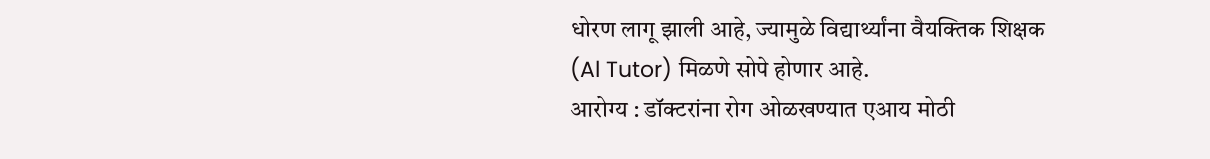धोरण लागू झाली आहे, ज्यामुळे विद्यार्थ्यांना वैयक्तिक शिक्षक (Al Tutor) मिळणे सोपे होणार आहे.
आरोग्य : डॉक्टरांना रोग ओळखण्यात एआय मोठी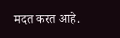मदत करत आहे.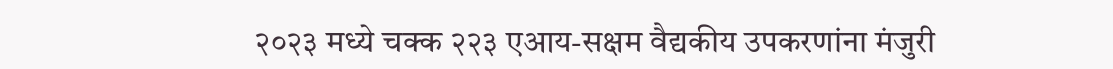२०२३ मध्ये चक्क २२३ एआय-सक्षम वैद्यकीय उपकरणांना मंजुरी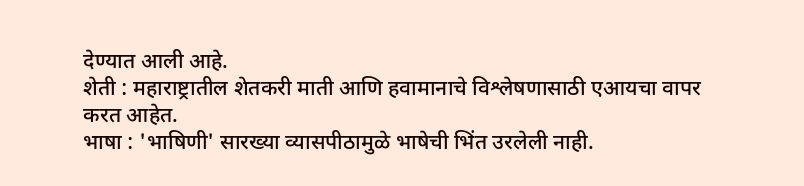देण्यात आली आहे.
शेती : महाराष्ट्रातील शेतकरी माती आणि हवामानाचे विश्लेषणासाठी एआयचा वापर करत आहेत.
भाषा : 'भाषिणी' सारख्या व्यासपीठामुळे भाषेची भिंत उरलेली नाही.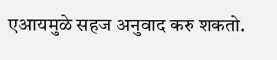एआयमुळे सहज अनुवाद करु शकतो.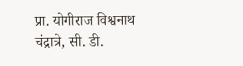प्रा. योगीराज विश्वनाथ चंद्रात्रे, सी. डी.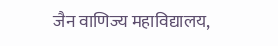जैन वाणिज्य महाविद्यालय,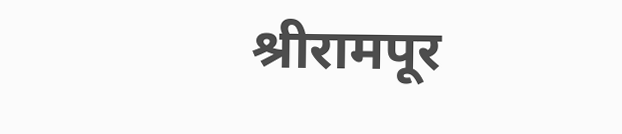श्रीरामपूर